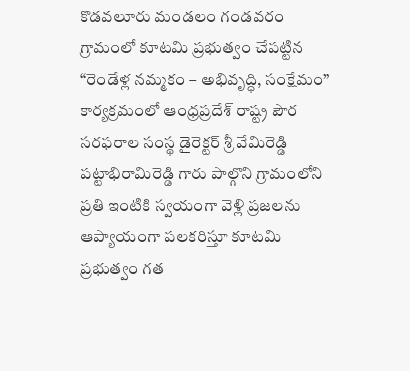కొడవలూరు మండలం గండవరం గ్రామంలో కూటమి ప్రభుత్వం చేపట్టిన “రెండేళ్ల నమ్మకం – అభివృద్ధి, సంక్షేమం” కార్యక్రమంలో ఆంధ్రప్రదేశ్ రాష్ట్ర పౌర సరఫరాల సంస్థ డైరెక్టర్ శ్రీ వేమిరెడ్డి పట్టాభిరామిరెడ్డి గారు పాల్గొని గ్రామంలోని ప్రతి ఇంటికి స్వయంగా వెళ్లి ప్రజలను ఆప్యాయంగా పలకరిస్తూ కూటమి ప్రభుత్వం గత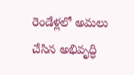రెండేళ్లలో అమలు చేసిన అభివృద్ధి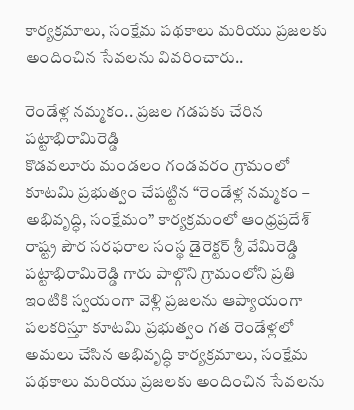కార్యక్రమాలు, సంక్షేమ పథకాలు మరియు ప్రజలకు అందించిన సేవలను వివరించారు..

రెండేళ్ల నమ్మకం.. ప్రజల గడపకు చేరిన పట్టాభిరామిరెడ్డి
కొడవలూరు మండలం గండవరం గ్రామంలో కూటమి ప్రభుత్వం చేపట్టిన “రెండేళ్ల నమ్మకం – అభివృద్ధి, సంక్షేమం” కార్యక్రమంలో ఆంధ్రప్రదేశ్ రాష్ట్ర పౌర సరఫరాల సంస్థ డైరెక్టర్ శ్రీ వేమిరెడ్డి పట్టాభిరామిరెడ్డి గారు పాల్గొని గ్రామంలోని ప్రతి ఇంటికి స్వయంగా వెళ్లి ప్రజలను ఆప్యాయంగా పలకరిస్తూ కూటమి ప్రభుత్వం గత రెండేళ్లలో అమలు చేసిన అభివృద్ధి కార్యక్రమాలు, సంక్షేమ పథకాలు మరియు ప్రజలకు అందించిన సేవలను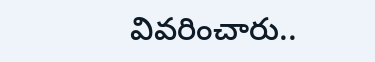వివరించారు..